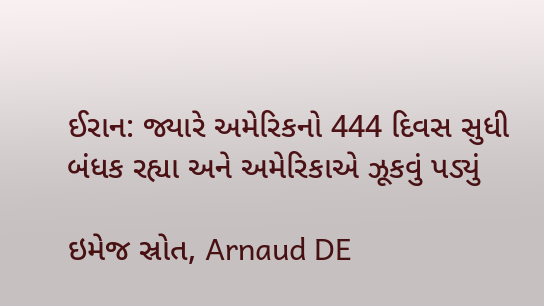ઈરાન: જ્યારે અમેરિકનો 444 દિવસ સુધી બંધક રહ્યા અને અમેરિકાએ ઝૂકવું પડ્યું

ઇમેજ સ્રોત, Arnaud DE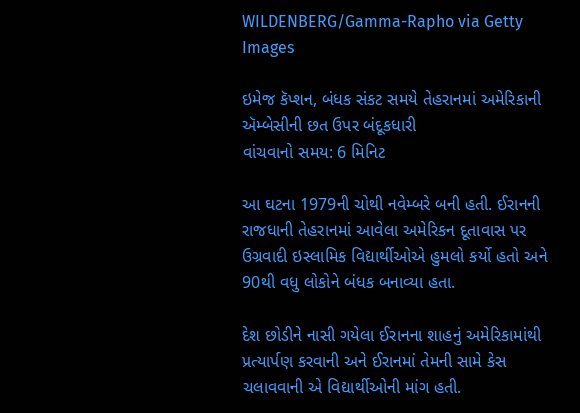WILDENBERG/Gamma-Rapho via Getty Images

ઇમેજ કૅપ્શન, બંધક સંકટ સમયે તેહરાનમાં અમેરિકાની ઍમ્બેસીની છત ઉપર બંદૂકધારી
વાંચવાનો સમય: 6 મિનિટ

આ ઘટના 1979ની ચોથી નવેમ્બરે બની હતી. ઈરાનની રાજધાની તેહરાનમાં આવેલા અમેરિકન દૂતાવાસ પર ઉગ્રવાદી ઇસ્લામિક વિદ્યાર્થીઓએ હુમલો કર્યો હતો અને 90થી વધુ લોકોને બંધક બનાવ્યા હતા.

દેશ છોડીને નાસી ગયેલા ઈરાનના શાહનું અમેરિકામાંથી પ્રત્યાર્પણ કરવાની અને ઈરાનમાં તેમની સામે કેસ ચલાવવાની એ વિદ્યાર્થીઓની માંગ હતી.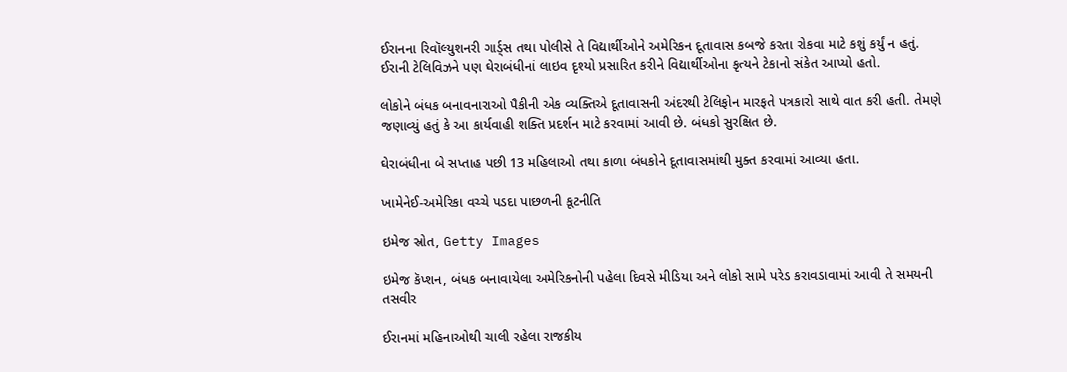ઈરાનના રિવૉલ્યુશનરી ગાર્ડ્સ તથા પોલીસે તે વિદ્યાર્થીઓને અમેરિકન દૂતાવાસ કબજે કરતા રોકવા માટે કશું કર્યું ન હતું. ઈરાની ટેલિવિઝને પણ ઘેરાબંધીનાં લાઇવ દૃશ્યો પ્રસારિત કરીને વિદ્યાર્થીઓના કૃત્યને ટેકાનો સંકેત આપ્યો હતો.

લોકોને બંધક બનાવનારાઓ પૈકીની એક વ્યક્તિએ દૂતાવાસની અંદરથી ટેલિફોન મારફતે પત્રકારો સાથે વાત કરી હતી. તેમણે જણાવ્યું હતું કે આ કાર્યવાહી શક્તિ પ્રદર્શન માટે કરવામાં આવી છે. બંધકો સુરક્ષિત છે.

ઘેરાબંધીના બે સપ્તાહ પછી 13 મહિલાઓ તથા કાળા બંધકોને દૂતાવાસમાંથી મુક્ત કરવામાં આવ્યા હતા.

ખામેનેઈ-અમેરિકા વચ્ચે પડદા પાછળની કૂટનીતિ

ઇમેજ સ્રોત, Getty Images

ઇમેજ કૅપ્શન, બંધક બનાવાયેલા અમેરિકનોની પહેલા દિવસે મીડિયા અને લોકો સામે પરેડ કરાવડાવામાં આવી તે સમયની તસવીર

ઈરાનમાં મહિનાઓથી ચાલી રહેલા રાજકીય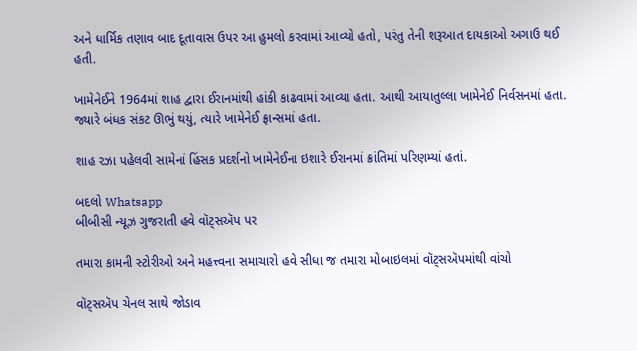અને ધાર્મિક તણાવ બાદ દૂતાવાસ ઉપર આ હુમલો કરવામાં આવ્યો હતો, પરંતુ તેની શરૂઆત દાયકાઓ અગાઉ થઈ હતી.

ખામેનેઈને 1964માં શાહ દ્વારા ઈરાનમાંથી હાંકી કાઢવામાં આવ્યા હતા. આથી આયાતુલ્લા ખામેનેઈ નિર્વસનમાં હતા. જ્યારે બંધક સંકટ ઊભું થયું, ત્યારે ખામેનેઈ ફ્રાન્સમાં હતા.

શાહ રઝા પહેલવી સામેનાં હિંસક પ્રદર્શનો ખામેનેઈના ઇશારે ઈરાનમાં ક્રાંતિમાં પરિણમ્યાં હતાં.

બદલો Whatsapp
બીબીસી ન્યૂઝ ગુજરાતી હવે વૉટ્સઍપ પર

તમારા કામની સ્ટોરીઓ અને મહત્ત્વના સમાચારો હવે સીધા જ તમારા મોબાઇલમાં વૉટ્સઍપમાંથી વાંચો

વૉટ્સઍપ ચેનલ સાથે જોડાવ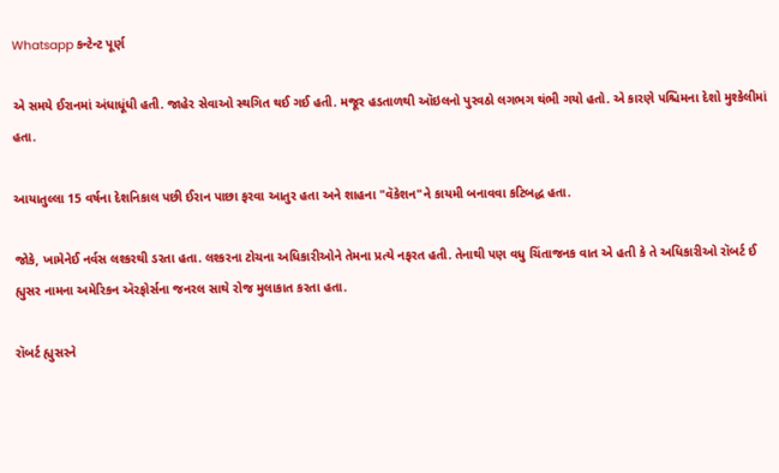Whatsapp કન્ટેન્ટ પૂર્ણ

એ સમયે ઈરાનમાં અંધાધૂંધી હતી. જાહેર સેવાઓ સ્થગિત થઈ ગઈ હતી. મજૂર હડતાળથી ઑઇલનો પુરવઠો લગભગ થંભી ગયો હતો. એ કારણે પશ્ચિમના દેશો મુશ્કેલીમાં હતા.

આયાતુલ્લા 15 વર્ષના દેશનિકાલ પછી ઈરાન પાછા ફરવા આતુર હતા અને શાહના "વૅકેશન"ને કાયમી બનાવવા કટિબદ્ધ હતા.

જોકે, ખામેનેઈ નર્વસ લશ્કરથી ડરતા હતા. લશ્કરના ટોચના અધિકારીઓને તેમના પ્રત્યે નફરત હતી. તેનાથી પણ વધુ ચિંતાજનક વાત એ હતી કે તે અધિકારીઓ રૉબર્ટ ઈ હ્યુસર નામના અમેરિકન ઍરફોર્સના જનરલ સાથે રોજ મુલાકાત કરતા હતા.

રૉબર્ટ હ્યુસરને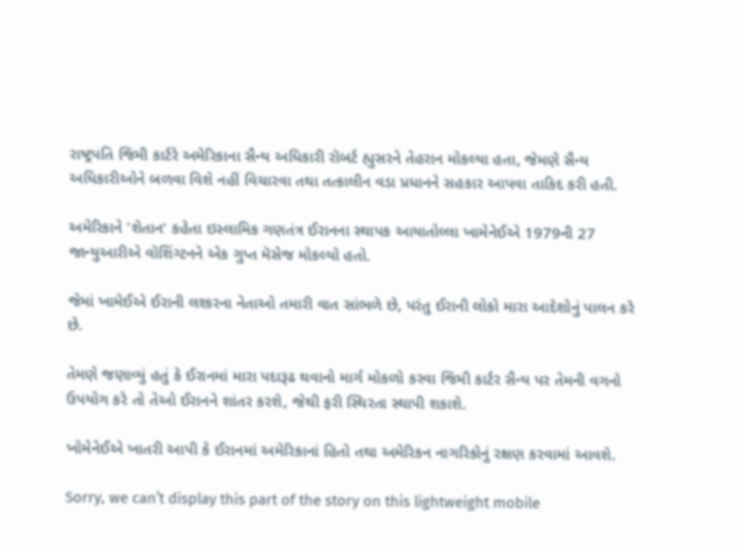રાષ્ટ્રપતિ જિમી કાર્ટરે અમેરિકાના સૈન્ય અધિકારી રૉબર્ટ હ્યુસરને તેહરાન મોકલ્યા હતા, જેમણે સૈન્ય અધિકારીઓને બળવા વિશે નહીં વિચારવા તથા તત્કાલીન વડા પ્રધાનને સહકાર આપવા તાકિદ કરી હતી.

અમેરિકાને 'શેતાન' કહેતા ઇસ્લામિક ગણતંત્ર ઈરાનના સ્થાપક આયાતોલ્લા ખામેનેઈએ 1979ની 27 જાન્યુઆરીએ વૉશિંગ્ટનને એક ગુપ્ત મૅસેજ મોકલ્યો હતો.

જેમાં ખામેઈએ ઈરાની લશ્કરના નેતાઓ તમારી વાત સાંભળે છે, પરંતુ ઈરાની લોકો મારા આદેશોનું પાલન કરે છે.

તેમણે જણાવ્યું હતું કે ઈરાનમાં મારા પદારૂઢ થવાનો માર્ગ મોકળો કરવા જિમી કાર્ટર સૈન્ય પર તેમની વગનો ઉપયોગ કરે તો તેઓ ઈરાનને શાંતર કરશે, જેથી ફરી સ્થિરતા સ્થાપી શકાશે.

ખોમેનેઈએ ખાતરી આપી કે ઈરાનમાં અમેરિકાનાં હિતો તથા અમેરિકન નાગરિકોનું રક્ષણ કરવામાં આવશે.

Sorry, we can’t display this part of the story on this lightweight mobile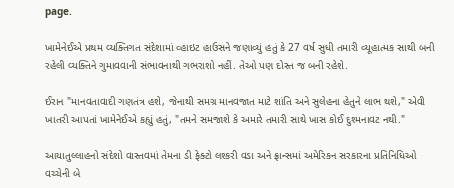page.

ખામેનેઈએ પ્રથમ વ્યક્તિગત સંદેશામાં વ્હાઇટ હાઉસને જણાવ્યું હતું કે 27 વર્ષ સુધી તમારી વ્યૂહાત્મક સાથી બની રહેલી વ્યક્તિને ગુમાવવાની સંભાવનાથી ગભરાશો નહીં. તેઓ પણ દોસ્ત જ બની રહેશે.

ઈરાન "માનવતાવાદી ગણતંત્ર હશે, જેનાથી સમગ્ર માનવજાત માટે શાંતિ અને સુલેહના હેતુને લાભ થશે," એવી ખાતરી આપતાં ખામેનેઈએ કહ્યું હતું, "તમને સમજાશે કે અમારે તમારી સાથે ખાસ કોઈ દુશ્મનાવટ નથી."

આયાતુલ્લાહનો સંદેશો વાસ્તવમાં તેમના ડી ફેક્ટો લશ્કરી વડા અને ફ્રાન્સમાં અમેરિકન સરકારના પ્રતિનિધિઓ વચ્ચેની બે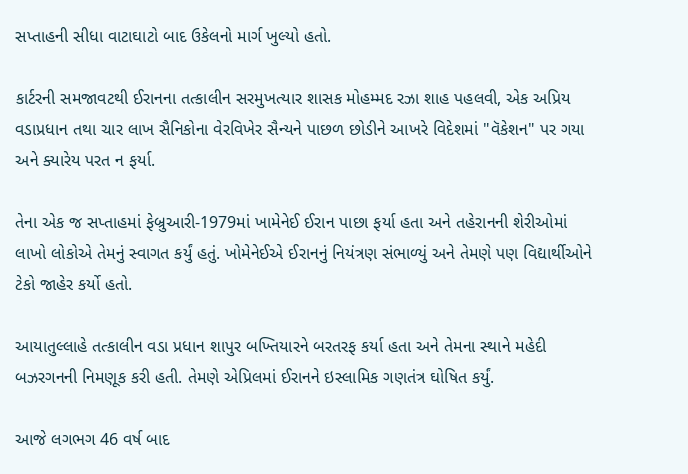સપ્તાહની સીધા વાટાઘાટો બાદ ઉકેલનો માર્ગ ખુલ્યો હતો.

કાર્ટરની સમજાવટથી ઈરાનના તત્કાલીન સરમુખત્યાર શાસક મોહમ્મદ રઝા શાહ પહલવી, એક અપ્રિય વડાપ્રધાન તથા ચાર લાખ સૈનિકોના વેરવિખેર સૈન્યને પાછળ છોડીને આખરે વિદેશમાં "વૅકેશન" પર ગયા અને ક્યારેય પરત ન ફર્યા.

તેના એક જ સપ્તાહમાં ફેબ્રુઆરી-1979માં ખામેનેઈ ઈરાન પાછા ફર્યા હતા અને તહેરાનની શેરીઓમાં લાખો લોકોએ તેમનું સ્વાગત કર્યું હતું. ખોમેનેઈએ ઈરાનનું નિયંત્રણ સંભાળ્યું અને તેમણે પણ વિદ્યાર્થીઓને ટેકો જાહેર કર્યો હતો.

આયાતુલ્લાહે તત્કાલીન વડા પ્રધાન શાપુર બખ્તિયારને બરતરફ કર્યા હતા અને તેમના સ્થાને મહેદી બઝરગનની નિમણૂક કરી હતી. તેમણે એપ્રિલમાં ઈરાનને ઇસ્લામિક ગણતંત્ર ઘોષિત કર્યું.

આજે લગભગ 46 વર્ષ બાદ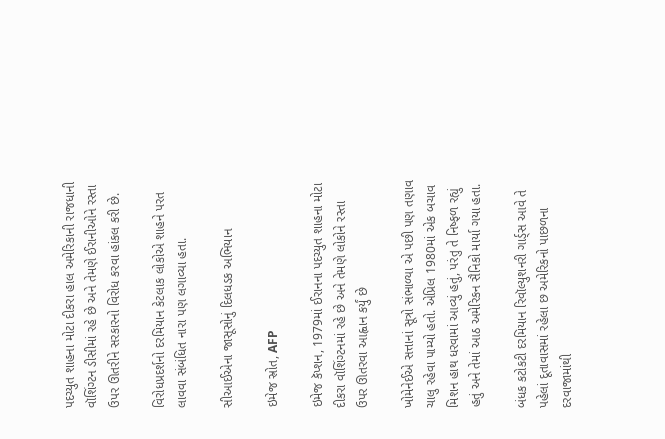પદચ્યુત શાહના મોટા દીકરા હાલ અમેરિકાની રાજધાની વૉશિંગ્ટન ડીસીમાં રહે છે અને તેમણે ઈરાનીઓને રસ્તા ઉપર ઊતરીને સરકારનો વિરોધ કરવા હાંકલ કરી છે.

વિરોધપ્રદર્શનો દરમિયાન કેટલાક લોકોએ શાહને પરત લાવવા સંબંધિત નારા પણ લગાવ્યા હતા.

સીઆઈએના જાસૂસોનું દિલધડક અભિયાન

ઇમેજ સ્રોત, AFP

ઇમેજ કૅપ્શન, 1979માં ઈરાનના પદચ્યુત શાહના મોટા દીકરા વૉશિંગ્ટનમાં રહે છે અને તેમણે લોકોને રસ્તા ઉપર ઊતરવા આહ્વાન કર્યું છે

ખોમેનેઈએ સત્તાનાં સૂત્રો સંભાળ્યા એ પછી પણ તણાવ ચાલુ રહેવા પામ્યો હતો. એપ્રિલ 1980માં એક બચાવ મિશન હાથ ધરવામાં આવ્યું હતું, પરંતુ તે નિષ્ફળ રહ્યું હતું અને તેમાં આઠ અમેરિકન સૈનિકો માર્યા ગયા હતા.

બંધક કટોકટી દરમિયાન રિવૉલ્યુશનરી ગાર્ડ્સ આવે તે પહેલાં દૂતાવાસમાં રહેલા છ અમેરિકનો પાછળના દરવાજામાંથી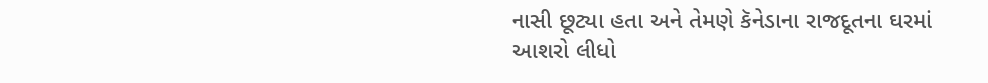નાસી છૂટ્યા હતા અને તેમણે કૅનેડાના રાજદૂતના ઘરમાં આશરો લીધો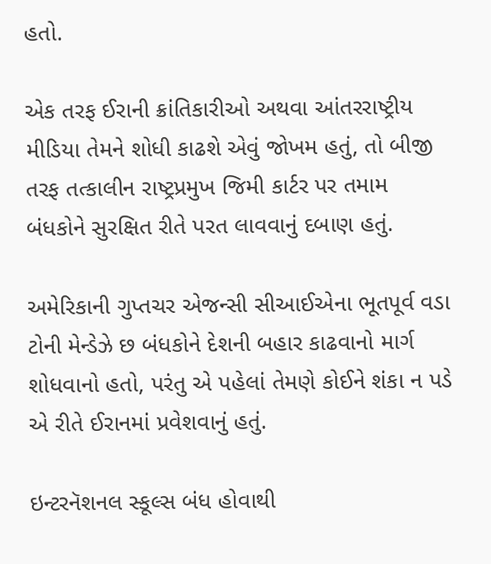હતો.

એક તરફ ઈરાની ક્રાંતિકારીઓ અથવા આંતરરાષ્ટ્રીય મીડિયા તેમને શોધી કાઢશે એવું જોખમ હતું, તો બીજી તરફ તત્કાલીન રાષ્ટ્રપ્રમુખ જિમી કાર્ટર પર તમામ બંધકોને સુરક્ષિત રીતે પરત લાવવાનું દબાણ હતું.

અમેરિકાની ગુપ્તચર એજન્સી સીઆઈએના ભૂતપૂર્વ વડા ટોની મેન્ડેઝે છ બંધકોને દેશની બહાર કાઢવાનો માર્ગ શોધવાનો હતો, પરંતુ એ પહેલાં તેમણે કોઈને શંકા ન પડે એ રીતે ઈરાનમાં પ્રવેશવાનું હતું.

ઇન્ટરનૅશનલ સ્કૂલ્સ બંધ હોવાથી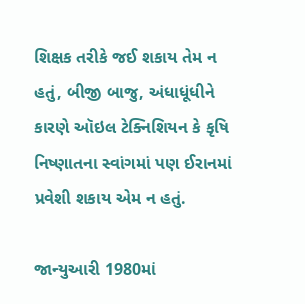શિક્ષક તરીકે જઈ શકાય તેમ ન હતું, બીજી બાજુ, અંધાધૂંધીને કારણે ઑઇલ ટેક્નિશિયન કે કૃષિ નિષ્ણાતના સ્વાંગમાં પણ ઈરાનમાં પ્રવેશી શકાય એમ ન હતું.

જાન્યુઆરી 1980માં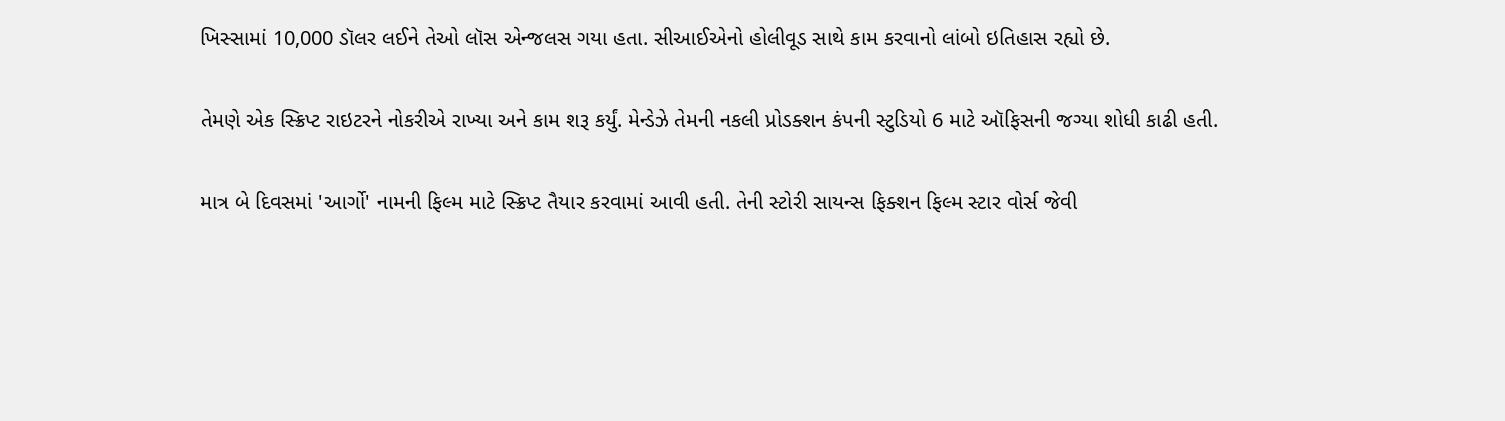ખિસ્સામાં 10,000 ડૉલર લઈને તેઓ લૉસ એન્જલસ ગયા હતા. સીઆઈએનો હોલીવૂડ સાથે કામ કરવાનો લાંબો ઇતિહાસ રહ્યો છે.

તેમણે એક સ્ક્રિપ્ટ રાઇટરને નોકરીએ રાખ્યા અને કામ શરૂ કર્યું. મેન્ડેઝે તેમની નકલી પ્રોડક્શન કંપની સ્ટુડિયો 6 માટે ઑફિસની જગ્યા શોધી કાઢી હતી.

માત્ર બે દિવસમાં 'આર્ગો' નામની ફિલ્મ માટે સ્ક્રિપ્ટ તૈયાર કરવામાં આવી હતી. તેની સ્ટોરી સાયન્સ ફિક્શન ફિલ્મ સ્ટાર વોર્સ જેવી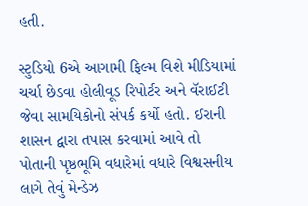હતી.

સ્ટુડિયો 6એ આગામી ફિલ્મ વિશે મીડિયામાં ચર્ચા છેડવા હોલીવૂડ રિપોર્ટર અને વૅરાઈટી જેવા સામયિકોનો સંપર્ક કર્યો હતો. ઈરાની શાસન દ્વારા તપાસ કરવામાં આવે તો પોતાની પૃષ્ઠભૂમિ વધારેમાં વધારે વિશ્વસનીય લાગે તેવું મેન્ડેઝ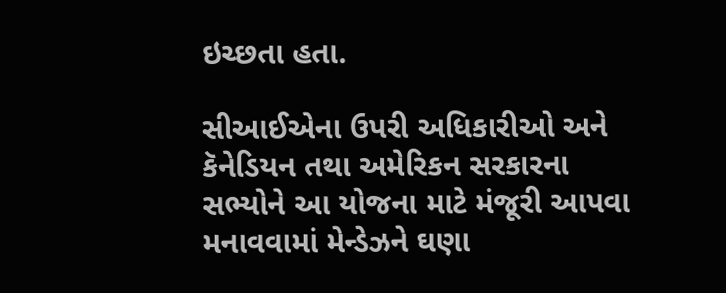ઇચ્છતા હતા.

સીઆઈએના ઉપરી અધિકારીઓ અને કૅનેડિયન તથા અમેરિકન સરકારના સભ્યોને આ યોજના માટે મંજૂરી આપવા મનાવવામાં મેન્ડેઝને ઘણા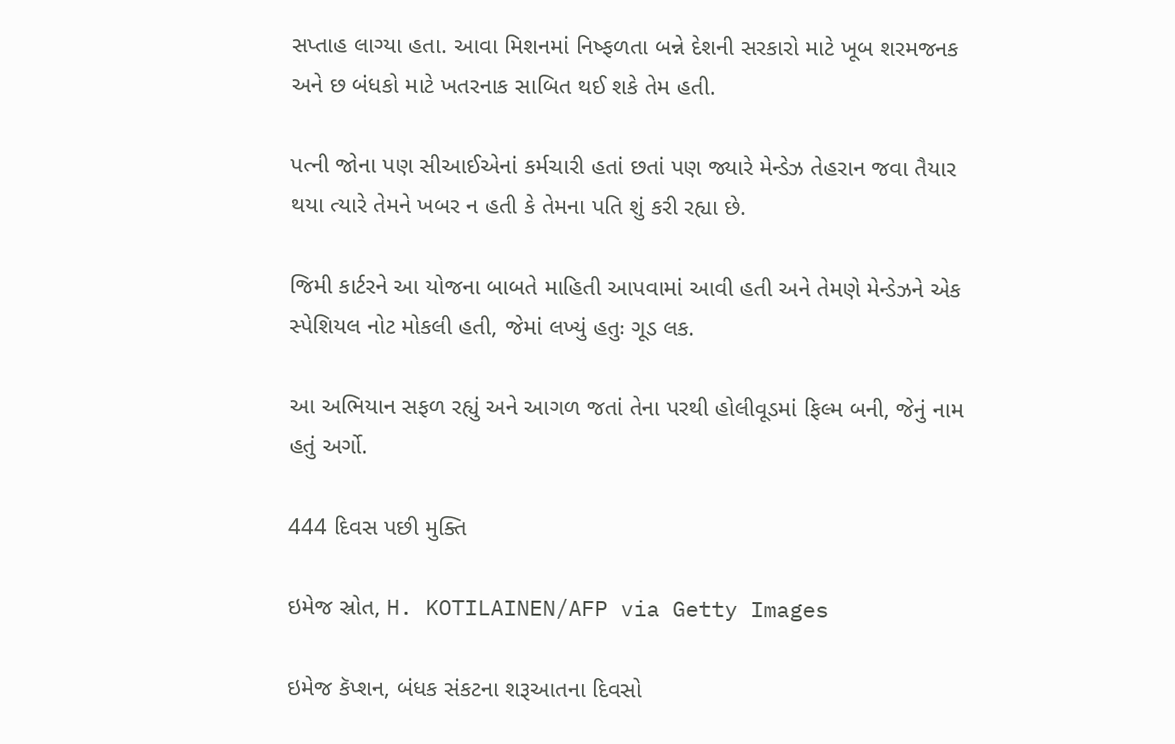સપ્તાહ લાગ્યા હતા. આવા મિશનમાં નિષ્ફળતા બન્ને દેશની સરકારો માટે ખૂબ શરમજનક અને છ બંધકો માટે ખતરનાક સાબિત થઈ શકે તેમ હતી.

પત્ની જોના પણ સીઆઈએનાં કર્મચારી હતાં છતાં પણ જ્યારે મેન્ડેઝ તેહરાન જવા તૈયાર થયા ત્યારે તેમને ખબર ન હતી કે તેમના પતિ શું કરી રહ્યા છે.

જિમી કાર્ટરને આ યોજના બાબતે માહિતી આપવામાં આવી હતી અને તેમણે મેન્ડેઝને એક સ્પેશિયલ નોટ મોકલી હતી, જેમાં લખ્યું હતુઃ ગૂડ લક.

આ અભિયાન સફળ રહ્યું અને આગળ જતાં તેના પરથી હોલીવૂડમાં ફિલ્મ બની, જેનું નામ હતું અર્ગો.

444 દિવસ પછી મુક્તિ

ઇમેજ સ્રોત, H. KOTILAINEN/AFP via Getty Images

ઇમેજ કૅપ્શન, બંધક સંકટના શરૂઆતના દિવસો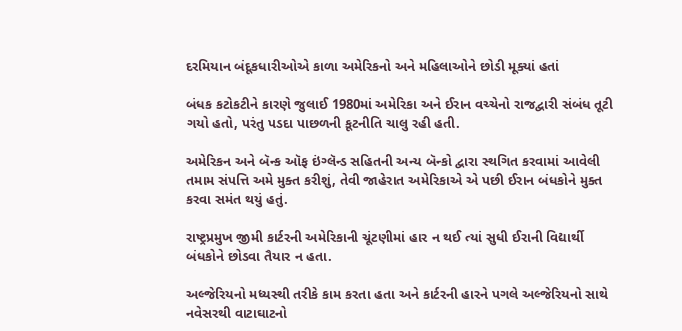દરમિયાન બંદૂકધારીઓએ કાળા અમેરિકનો અને મહિલાઓને છોડી મૂક્યાં હતાં

બંધક કટોકટીને કારણે જુલાઈ 1980માં અમેરિકા અને ઈરાન વચ્ચેનો રાજદ્વારી સંબંધ તૂટી ગયો હતો, પરંતુ પડદા પાછળની કૂટનીતિ ચાલુ રહી હતી.

અમેરિકન અને બૅન્ક ઑફ ઇંગ્લૅન્ડ સહિતની અન્ય બૅન્કો દ્વારા સ્થગિત કરવામાં આવેલી તમામ સંપત્તિ અમે મુક્ત કરીશું, તેવી જાહેરાત અમેરિકાએ એ પછી ઈરાન બંધકોને મુક્ત કરવા સમંત થયું હતું.

રાષ્ટ્રપ્રમુખ જીમી કાર્ટરની અમેરિકાની ચૂંટણીમાં હાર ન થઈ ત્યાં સુધી ઈરાની વિદ્યાર્થી બંધકોને છોડવા તૈયાર ન હતા.

અલ્જેરિયનો મધ્યસ્થી તરીકે કામ કરતા હતા અને કાર્ટરની હારને પગલે અલ્જેરિયનો સાથે નવેસરથી વાટાઘાટનો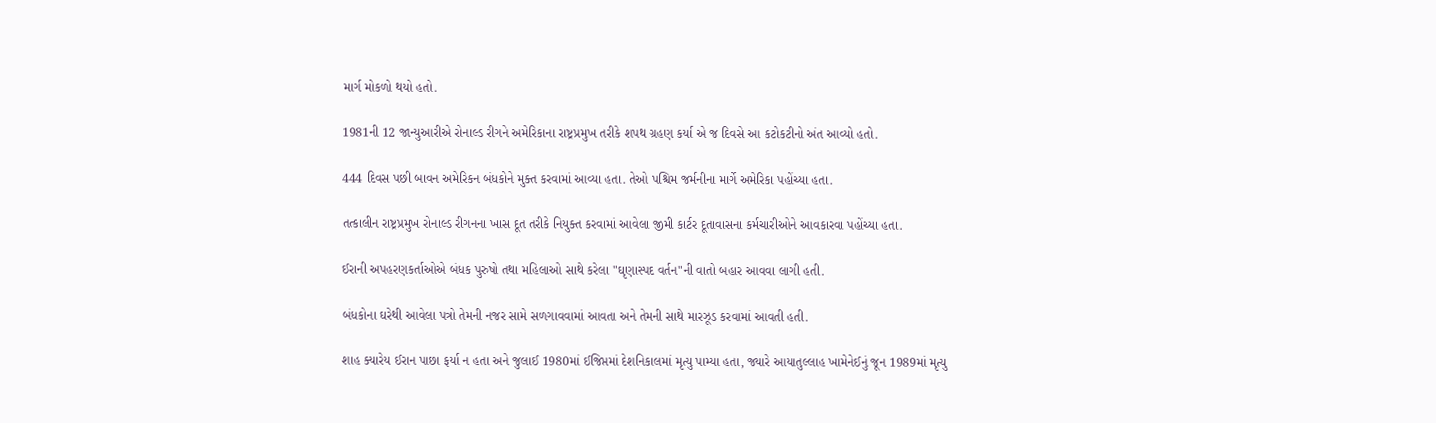માર્ગ મોકળો થયો હતો.

1981ની 12 જાન્યુઆરીએ રોનાલ્ડ રીગને અમેરિકાના રાષ્ટ્રપ્રમુખ તરીકે શપથ ગ્રહણ કર્યા એ જ દિવસે આ કટોકટીનો અંત આવ્યો હતો.

444 દિવસ પછી બાવન અમેરિકન બંધકોને મુક્ત કરવામાં આવ્યા હતા. તેઓ પશ્ચિમ જર્મનીના માર્ગે અમેરિકા પહોંચ્યા હતા.

તત્કાલીન રાષ્ટ્રપ્રમુખ રોનાલ્ડ રીગનના ખાસ દૂત તરીકે નિયુક્ત કરવામાં આવેલા જીમી કાર્ટર દૂતાવાસના કર્મચારીઓને આવકારવા પહોંચ્યા હતા.

ઈરાની અપહરણકર્તાઓએ બંધક પુરુષો તથા મહિલાઓ સાથે કરેલા "ઘૃણાસ્પદ વર્તન"ની વાતો બહાર આવવા લાગી હતી.

બંધકોના ઘરેથી આવેલા પત્રો તેમની નજર સામે સળગાવવામાં આવતા અને તેમની સાથે મારઝૂડ કરવામાં આવતી હતી.

શાહ ક્યારેય ઈરાન પાછા ફર્યા ન હતા અને જુલાઈ 1980માં ઈજિપ્તમાં દેશનિકાલમાં મૃત્યુ પામ્યા હતા, જ્યારે આયાતુલ્લાહ ખામેનેઈનું જૂન 1989માં મૃત્યુ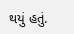થયું હતું.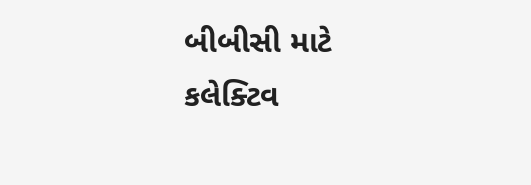બીબીસી માટે કલેક્ટિવ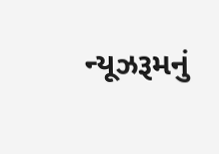ન્યૂઝરૂમનું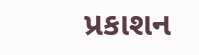પ્રકાશન